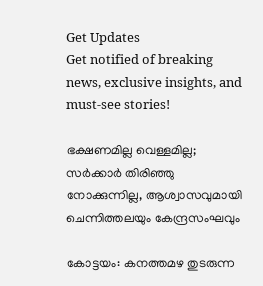Get Updates
Get notified of breaking news, exclusive insights, and must-see stories!

ഭക്ഷണമില്ല വെള്ളമില്ല; സര്‍ക്കാര്‍ തിരിഞ്ഞു നോക്കുന്നില്ല, ആശ്വാസവുമായി ചെന്നിത്തലയും കേന്ദ്രസംഘവും

കോട്ടയം: കനത്തമഴ തുടരുന്ന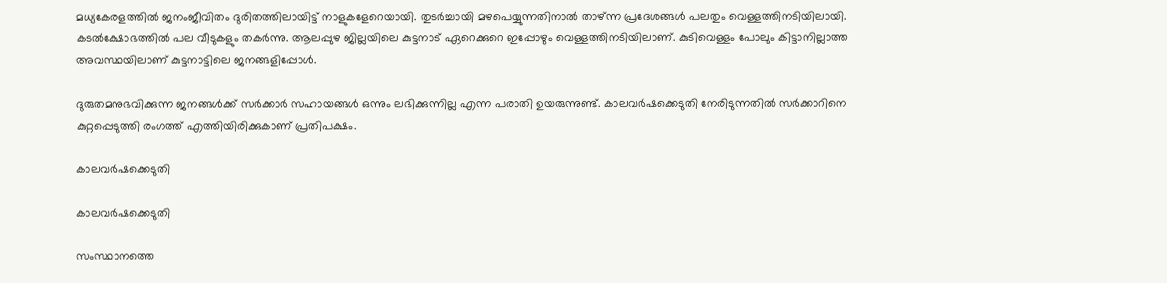മധ്യകേരളത്തില്‍ ജനംജീവിതം ദുരിതത്തിലായിട്ട് നാളുകളേറെയായി. തുടര്‍ച്ചായി മഴപെയ്യുന്നതിനാല്‍ താഴ്ന്ന പ്രദേശങ്ങള്‍ പലതും വെള്ളത്തിനടിയിലായി. കടല്‍ക്ഷോഭത്തില്‍ പല വീടുകളും തകര്‍ന്നു. ആലപ്പുഴ ജില്ലയിലെ കുട്ടനാട് ഏറെക്കുറെ ഇപ്പോഴും വെള്ളത്തിനടിയിലാണ്. കുടിവെള്ളം പോലും കിട്ടാനില്ലാത്ത അവസ്ഥയിലാണ് കുട്ടനാട്ടിലെ ജനങ്ങളിപ്പോള്‍.

ദുരുതമനുഭവിക്കുന്ന ജനങ്ങള്‍ക്ക് സര്‍ക്കാര്‍ സഹായങ്ങള്‍ ഒന്നും ലഭിക്കുന്നില്ല എന്ന പരാതി ഉയരുന്നുണ്ട്. കാലവര്‍ഷക്കെടുതി നേരിടുന്നതില്‍ സര്‍ക്കാറിനെ കുറ്റപ്പെടുത്തി രംഗത്ത് എത്തിയിരിക്കുകാണ് പ്രതിപക്ഷം.

കാലവര്‍ഷക്കെടുതി

കാലവര്‍ഷക്കെടുതി

സംസ്ഥാനത്തെ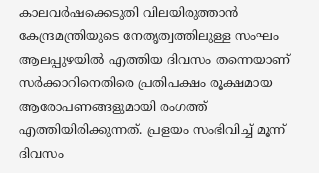കാലവര്‍ഷക്കെടുതി വിലയിരുത്താന്‍ കേന്ദ്രമന്ത്രിയുടെ നേതൃത്വത്തിലുള്ള സംഘം ആലപ്പുഴയില്‍ എത്തിയ ദിവസം തന്നെയാണ് സര്‍ക്കാറിനെതിരെ പ്രതിപക്ഷം രൂക്ഷമായ ആരോപണങ്ങളുമായി രംഗത്ത് എത്തിയിരിക്കുന്നത്. പ്രളയം സംഭിവിച്ച് മൂന്ന് ദിവസം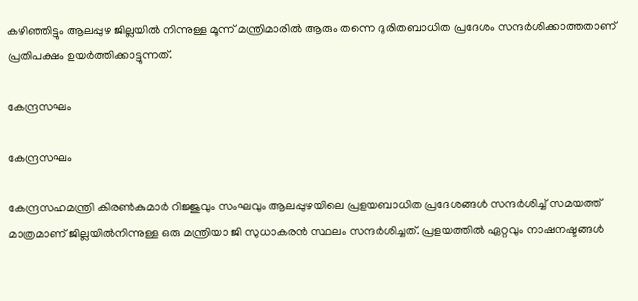കഴിഞ്ഞിട്ടും ആലപ്പുഴ ജില്ലയില്‍ നിന്നുള്ള മൂന്ന് മന്ത്രിമാരില്‍ ആരും തന്നെ ദുരിതബാധിത പ്രദേശം സന്ദര്‍ശിക്കാത്തതാണ് പ്രതിപക്ഷം ഉയര്‍ത്തിക്കാട്ടുന്നത്.

കേന്ദ്രസഘം

കേന്ദ്രസഘം

കേന്ദ്രസഹമന്ത്രി കിരണ്‍കുമാര്‍ റിജ്ജുവും സംഘവും ആലപ്പുഴയിലെ പ്രളയബാധിത പ്രദേശങ്ങള്‍ സന്ദര്‍ശിച്ച് സമയത്ത് മാത്രമാണ് ജില്ലയില്‍നിന്നുള്ള ഒരു മന്ത്രിയാ ജി സുധാകരന്‍ സ്ഥലം സന്ദര്‍ശിച്ചത്. പ്രളയത്തില്‍ ഏറ്റവും നാഷനഷ്ടങ്ങള്‍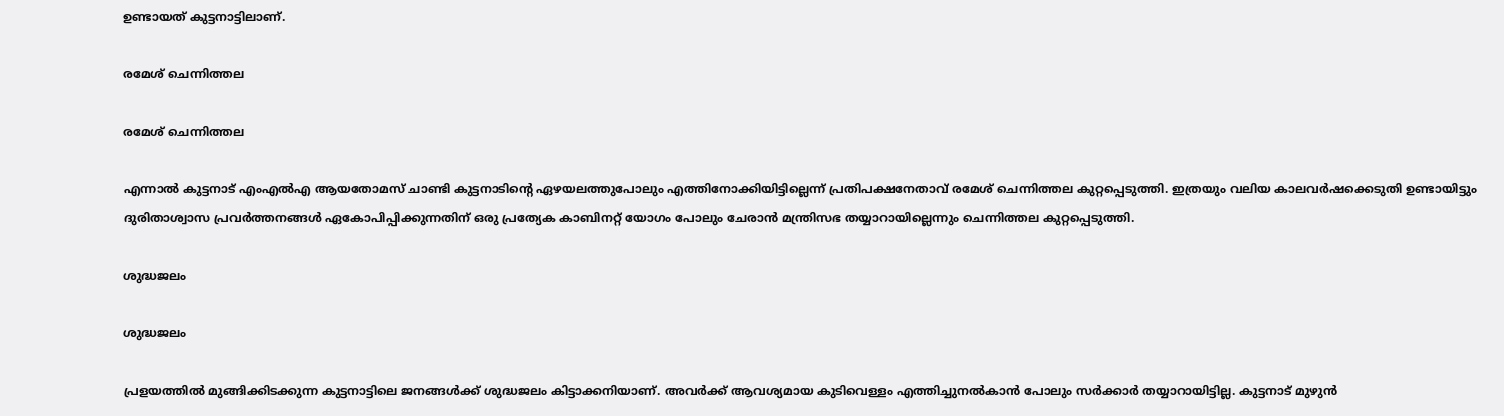ഉണ്ടായത് കുട്ടനാട്ടിലാണ്.

രമേശ് ചെന്നിത്തല

രമേശ് ചെന്നിത്തല

എന്നാല്‍ കുട്ടനാട് എംഎല്‍എ ആയതോമസ് ചാണ്ടി കുട്ടനാടിന്റെ ഏഴയലത്തുപോലും എത്തിനോക്കിയിട്ടില്ലെന്ന് പ്രതിപക്ഷനേതാവ് രമേശ് ചെന്നിത്തല കുറ്റപ്പെടുത്തി. ഇത്രയും വലിയ കാലവര്‍ഷക്കെടുതി ഉണ്ടായിട്ടും ദുരിതാശ്വാസ പ്രവര്‍ത്തനങ്ങള്‍ ഏകോപിപ്പിക്കുന്നതിന് ഒരു പ്രത്യേക കാബിനറ്റ് യോഗം പോലും ചേരാന്‍ മന്ത്രിസഭ തയ്യാറായില്ലെന്നും ചെന്നിത്തല കുറ്റപ്പെടുത്തി.

ശുദ്ധജലം

ശുദ്ധജലം

പ്രളയത്തില്‍ മുങ്ങിക്കിടക്കുന്ന കുട്ടനാട്ടിലെ ജനങ്ങള്‍ക്ക് ശുദ്ധജലം കിട്ടാക്കനിയാണ്. അവര്‍ക്ക് ആവശ്യമായ കുടിവെള്ളം എത്തിച്ചുനല്‍കാന്‍ പോലും സര്‍ക്കാര്‍ തയ്യാറായിട്ടില്ല. കുട്ടനാട് മുഴുന്‍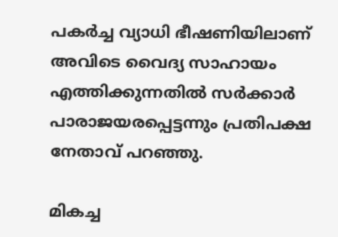പകര്‍ച്ച വ്യാധി ഭീഷണിയിലാണ് അവിടെ വൈദ്യ സാഹായം എത്തിക്കുന്നതില്‍ സര്‍ക്കാര്‍ പാരാജയരപ്പെട്ടന്നും പ്രതിപക്ഷ നേതാവ് പറഞ്ഞു.

മികച്ച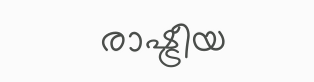രാഷ്ട്രീയ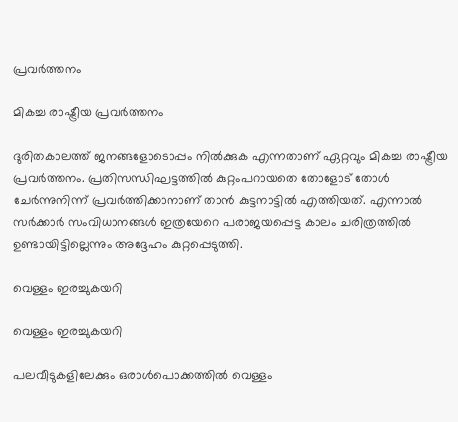പ്രവര്‍ത്തനം

മികച്ച രാഷ്ട്രീയ പ്രവര്‍ത്തനം

ദുരിതകാലത്ത് ജനങ്ങളോടൊപ്പം നില്‍ക്കുക എന്നതാണ് ഏറ്റവും മികച്ച രാഷ്ട്രീയ പ്രവര്‍ത്തനം. പ്രതിസന്ധിഘട്ടത്തില്‍ കുറ്റംപറായതെ തോളോട് തോള്‍ ചേര്‍ന്നുനിന്ന് പ്രവര്‍ത്തിക്കാനാണ് താന്‍ കുട്ടനാട്ടില്‍ എത്തിയത്. എന്നാല്‍ സര്‍ക്കാര്‍ സംവിധാനങ്ങള്‍ ഇത്രയേറെ പരാജയപ്പെട്ട കാലം ചരിത്രത്തില്‍ ഉണ്ടായിട്ടില്ലെന്നും അദ്ദേഹം കുറ്റപ്പെടുത്തി.

വെള്ളം ഇരച്ചുകയറി

വെള്ളം ഇരച്ചുകയറി

പലവീടുകളിലേക്കും ഒരാള്‍പൊക്കത്തില്‍ വെള്ളം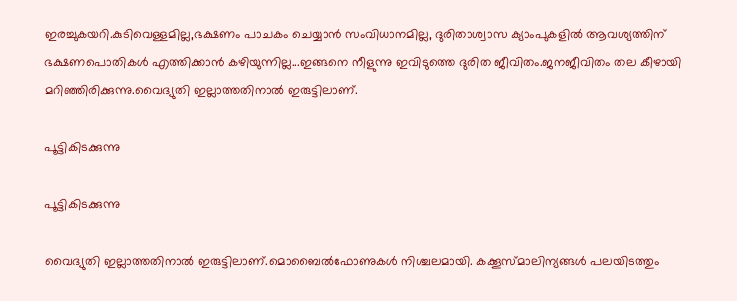ഇരച്ചുകയറി.കുടിവെള്ളമില്ല,ഭക്ഷണം പാചകം ചെയ്യാന്‍ സംവിധാനമില്ല, ദുരിതാശ്വാസ ക്യാംപുകളില്‍ ആവശ്യത്തിന് ഭക്ഷണപൊതികള്‍ എത്തിക്കാന്‍ കഴിയുന്നില്ല...ഇങ്ങനെ നീളുന്നു ഇവിടുത്തെ ദുരിത ജീവിതം.ജനജീവിതം തല കീഴായി മറിഞ്ഞിരിക്കുന്നു.വൈദ്യുതി ഇല്ലാത്തതിനാല്‍ ഇരുട്ടിലാണ്.

പൂട്ടികിടക്കുന്നു

പൂട്ടികിടക്കുന്നു

വൈദ്യുതി ഇല്ലാത്തതിനാല്‍ ഇരുട്ടിലാണ്.മൊബൈല്‍ഫോണുകള്‍ നിശ്ചലമായി. കക്കൂസ്മാലിന്യങ്ങള്‍ പലയിടത്തും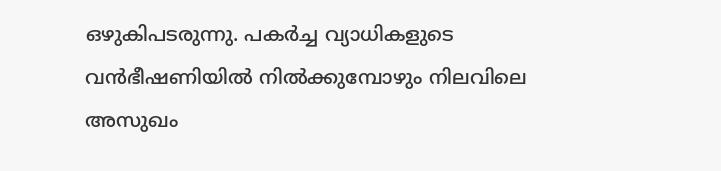ഒഴുകിപടരുന്നു. പകര്‍ച്ച വ്യാധികളുടെ വന്‍ഭീഷണിയില്‍ നില്‍ക്കുമ്പോഴും നിലവിലെ അസുഖം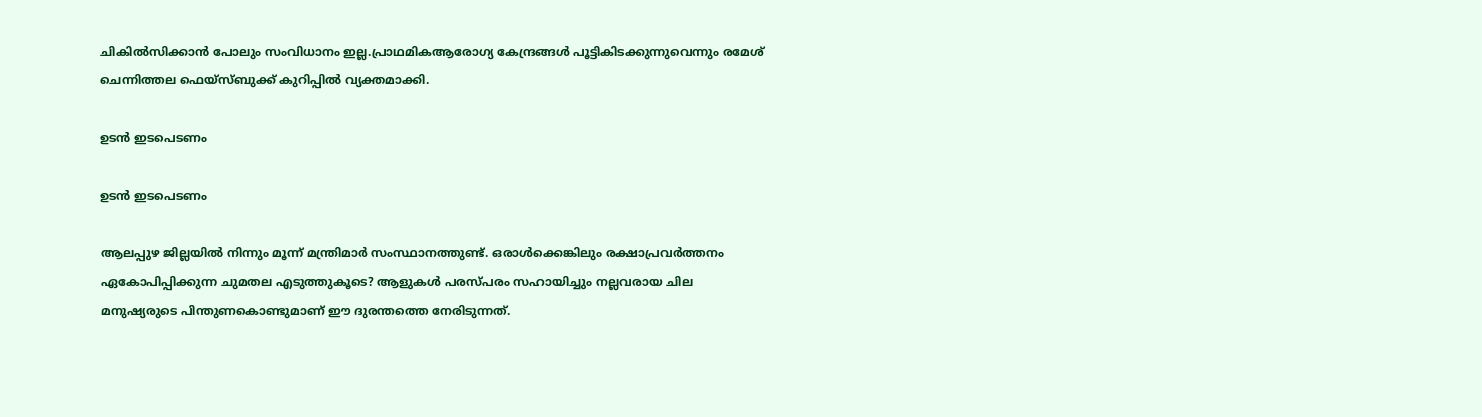ചികില്‍സിക്കാന്‍ പോലും സംവിധാനം ഇല്ല.പ്രാഥമികആരോഗ്യ കേന്ദ്രങ്ങള്‍ പൂട്ടികിടക്കുന്നുവെന്നും രമേശ് ചെന്നിത്തല ഫെയ്‌സ്ബുക്ക് കുറിപ്പില്‍ വ്യക്തമാക്കി.

ഉടന്‍ ഇടപെടണം

ഉടന്‍ ഇടപെടണം

ആലപ്പുഴ ജില്ലയില്‍ നിന്നും മൂന്ന് മന്ത്രിമാര്‍ സംസ്ഥാനത്തുണ്ട്. ഒരാള്‍ക്കെങ്കിലും രക്ഷാപ്രവര്‍ത്തനം ഏകോപിപ്പിക്കുന്ന ചുമതല എടുത്തുകൂടെ? ആളുകള്‍ പരസ്പരം സഹായിച്ചും നല്ലവരായ ചില മനുഷ്യരുടെ പിന്തുണകൊണ്ടുമാണ് ഈ ദുരന്തത്തെ നേരിടുന്നത്.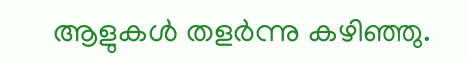ആളുകള്‍ തളര്‍ന്നു കഴിഞ്ഞു.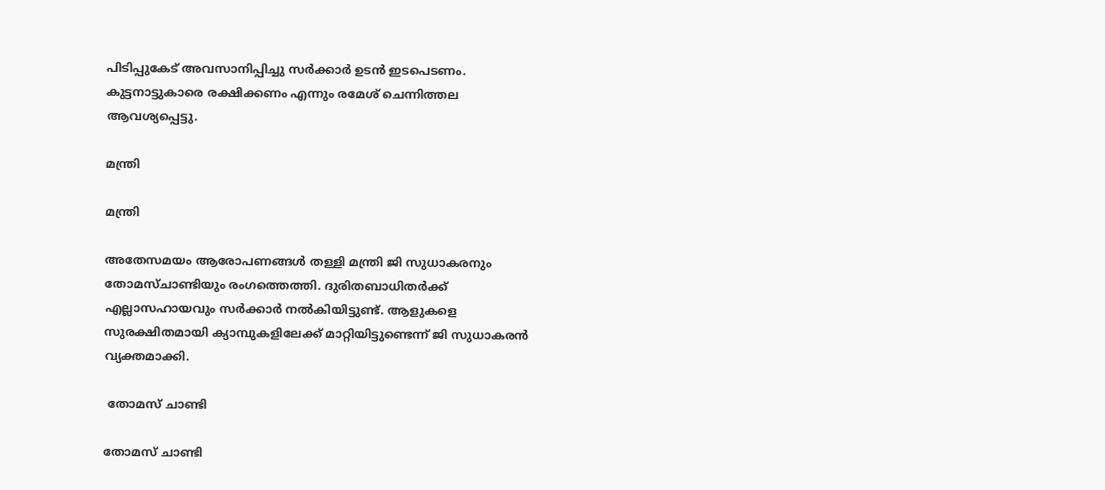പിടിപ്പുകേട് അവസാനിപ്പിച്ചു സര്‍ക്കാര്‍ ഉടന്‍ ഇടപെടണം. കുട്ടനാട്ടുകാരെ രക്ഷിക്കണം എന്നും രമേശ് ചെന്നിത്തല ആവശ്യപ്പെട്ടു.

മന്ത്രി

മന്ത്രി

അതേസമയം ആരോപണങ്ങള്‍ തള്ളി മന്ത്രി ജി സുധാകരനും തോമസ്ചാണ്ടിയും രംഗത്തെത്തി. ദുരിതബാധിതര്‍ക്ക് എല്ലാസഹായവും സര്‍ക്കാര്‍ നല്‍കിയിട്ടുണ്ട്. ആളുകളെ സുരക്ഷിതമായി ക്യാമ്പുകളിലേക്ക് മാറ്റിയിട്ടുണ്ടെന്ന് ജി സുധാകരന്‍ വ്യക്തമാക്കി.

 തോമസ് ചാണ്ടി

തോമസ് ചാണ്ടി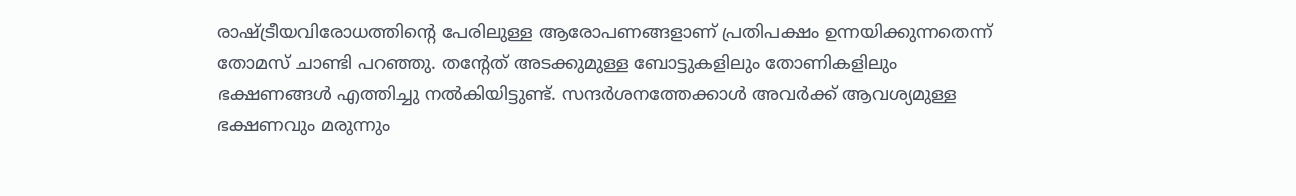രാഷ്ട്രീയവിരോധത്തിന്റെ പേരിലുള്ള ആരോപണങ്ങളാണ് പ്രതിപക്ഷം ഉന്നയിക്കുന്നതെന്ന് തോമസ് ചാണ്ടി പറഞ്ഞു. തന്റേത് അടക്കുമുള്ള ബോട്ടുകളിലും തോണികളിലും ഭക്ഷണങ്ങള്‍ എത്തിച്ചു നല്‍കിയിട്ടുണ്ട്. സന്ദര്‍ശനത്തേക്കാള്‍ അവര്‍ക്ക് ആവശ്യമുള്ള ഭക്ഷണവും മരുന്നും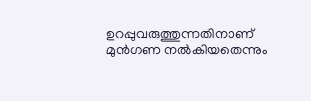ഉറപ്പുവരുത്തുന്നതിനാണ് മുന്‍ഗണ നല്‍കിയതെന്നും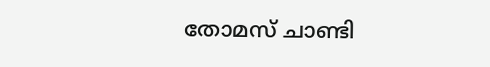തോമസ് ചാണ്ടി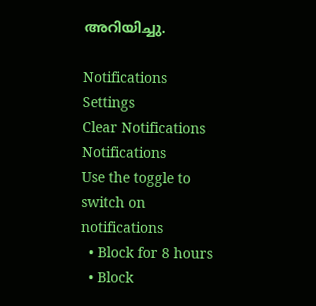അറിയിച്ചു.

Notifications
Settings
Clear Notifications
Notifications
Use the toggle to switch on notifications
  • Block for 8 hours
  • Block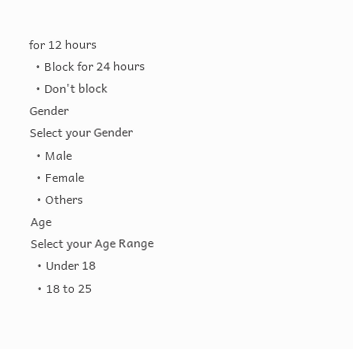for 12 hours
  • Block for 24 hours
  • Don't block
Gender
Select your Gender
  • Male
  • Female
  • Others
Age
Select your Age Range
  • Under 18
  • 18 to 25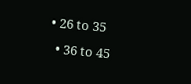• 26 to 35
  • 36 to 45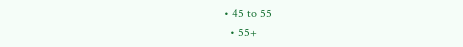• 45 to 55
  • 55+